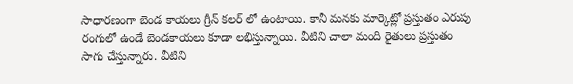సాధారణంగా బెండ కాయలు గ్రీన్ కలర్ లో ఉంటాయి. కానీ మనకు మార్కెట్లో ప్రస్తుతం ఎరుపు రంగులో ఉండే బెండకాయలు కూడా లభిస్తున్నాయి. వీటిని చాలా మంది రైతులు ప్రస్తుతం సాగు చేస్తున్నారు. వీటిని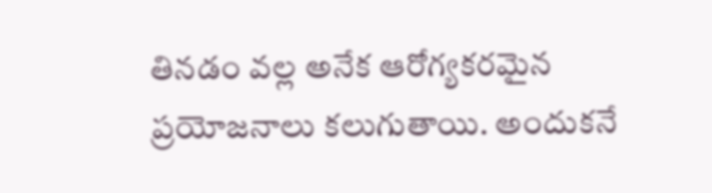తినడం వల్ల అనేక ఆరోగ్యకరమైన ప్రయోజనాలు కలుగుతాయి. అందుకనే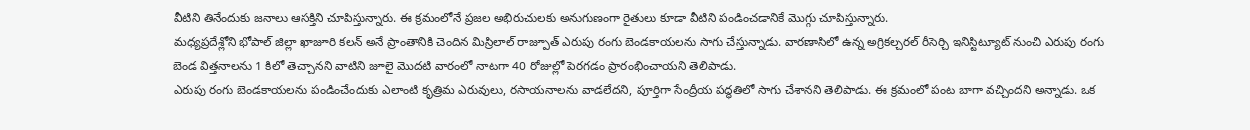వీటిని తినేందుకు జనాలు ఆసక్తిని చూపిస్తున్నారు. ఈ క్రమంలోనే ప్రజల అభిరుచులకు అనుగుణంగా రైతులు కూడా వీటిని పండించడానికే మొగ్గు చూపిస్తున్నారు.
మధ్యప్రదేశ్లోని భోపాల్ జిల్లా ఖాజూరి కలన్ అనే ప్రాంతానికి చెందిన మిస్రిలాల్ రాజ్పూత్ ఎరుపు రంగు బెండకాయలను సాగు చేస్తున్నాడు. వారణాసిలో ఉన్న అగ్రికల్చరల్ రీసెర్చి ఇనిస్టిట్యూట్ నుంచి ఎరుపు రంగు బెండ విత్తనాలను 1 కిలో తెచ్చానని వాటిని జూలై మొదటి వారంలో నాటగా 40 రోజుల్లో పెరగడం ప్రారంభించాయని తెలిపాడు.
ఎరుపు రంగు బెండకాయలను పండించేందుకు ఎలాంటి కృత్రిమ ఎరువులు, రసాయనాలను వాడలేదని, పూర్తిగా సేంద్రీయ పద్ధతిలో సాగు చేశానని తెలిపాడు. ఈ క్రమంలో పంట బాగా వచ్చిందని అన్నాడు. ఒక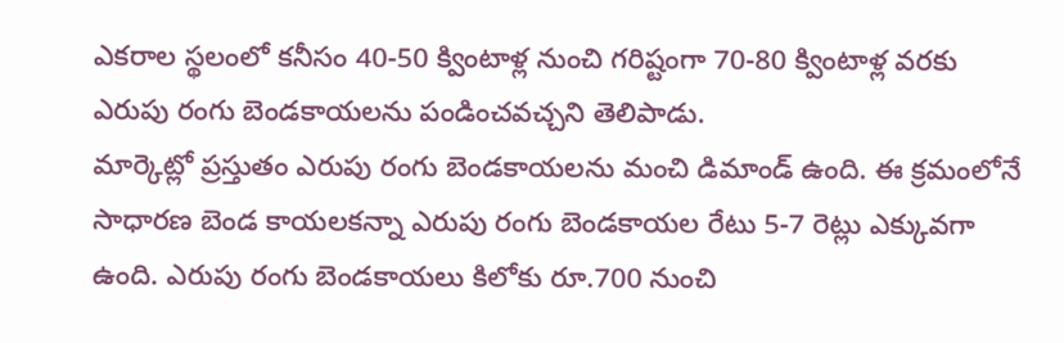ఎకరాల స్థలంలో కనీసం 40-50 క్వింటాళ్ల నుంచి గరిష్టంగా 70-80 క్వింటాళ్ల వరకు ఎరుపు రంగు బెండకాయలను పండించవచ్చని తెలిపాడు.
మార్కెట్లో ప్రస్తుతం ఎరుపు రంగు బెండకాయలను మంచి డిమాండ్ ఉంది. ఈ క్రమంలోనే సాధారణ బెండ కాయలకన్నా ఎరుపు రంగు బెండకాయల రేటు 5-7 రెట్లు ఎక్కువగా ఉంది. ఎరుపు రంగు బెండకాయలు కిలోకు రూ.700 నుంచి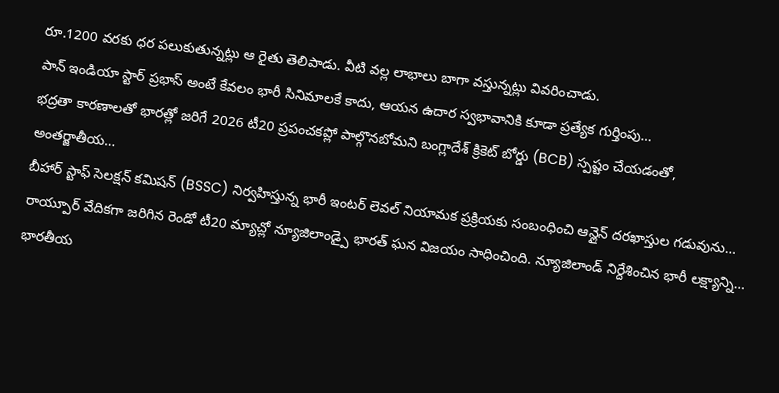రూ.1200 వరకు ధర పలుకుతున్నట్లు ఆ రైతు తెలిపాడు. వీటి వల్ల లాభాలు బాగా వస్తున్నట్లు వివరించాడు.
పాన్ ఇండియా స్టార్ ప్రభాస్ అంటే కేవలం భారీ సినిమాలకే కాదు, ఆయన ఉదార స్వభావానికి కూడా ప్రత్యేక గుర్తింపు…
భద్రతా కారణాలతో భారత్లో జరిగే 2026 టీ20 ప్రపంచకప్లో పాల్గొనబోమని బంగ్లాదేశ్ క్రికెట్ బోర్డు (BCB) స్పష్టం చేయడంతో, అంతర్జాతీయ…
బీహార్ స్టాఫ్ సెలక్షన్ కమిషన్ (BSSC) నిర్వహిస్తున్న భారీ ఇంటర్ లెవల్ నియామక ప్రక్రియకు సంబంధించి ఆన్లైన్ దరఖాస్తుల గడువును…
రాయ్పూర్ వేదికగా జరిగిన రెండో టీ20 మ్యాచ్లో న్యూజిలాండ్పై భారత్ ఘన విజయం సాధించింది. న్యూజిలాండ్ నిర్దేశించిన భారీ లక్ష్యాన్ని…
భారతీయ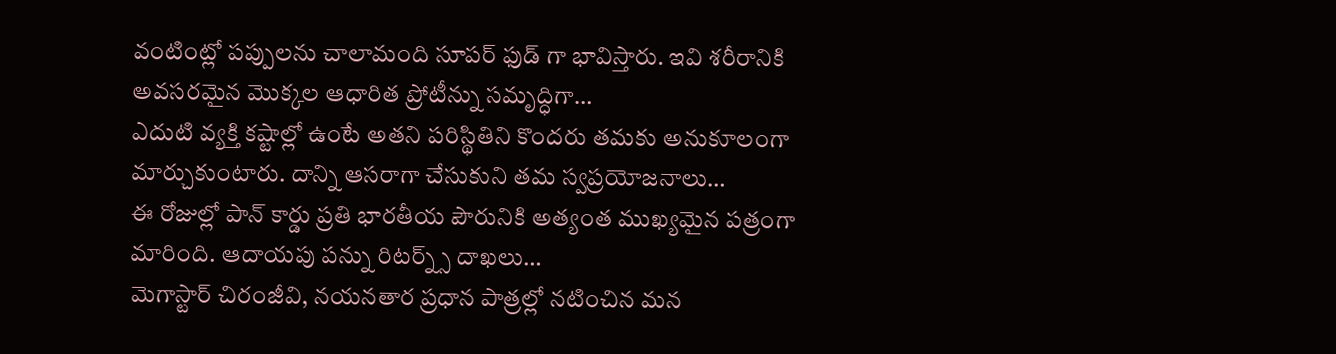వంటింట్లో పప్పులను చాలామంది సూపర్ ఫుడ్ గా భావిస్తారు. ఇవి శరీరానికి అవసరమైన మొక్కల ఆధారిత ప్రోటీన్ను సమృద్ధిగా…
ఎదుటి వ్యక్తి కష్టాల్లో ఉంటే అతని పరిస్థితిని కొందరు తమకు అనుకూలంగా మార్చుకుంటారు. దాన్ని ఆసరాగా చేసుకుని తమ స్వప్రయోజనాలు…
ఈ రోజుల్లో పాన్ కార్డు ప్రతి భారతీయ పౌరునికి అత్యంత ముఖ్యమైన పత్రంగా మారింది. ఆదాయపు పన్ను రిటర్న్స్ దాఖలు…
మెగాస్టార్ చిరంజీవి, నయనతార ప్రధాన పాత్రల్లో నటించిన మన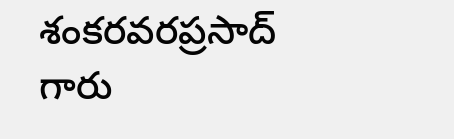శంకరవరప్రసాద్ గారు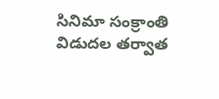సినిమా సంక్రాంతి విడుదల తర్వాత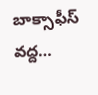బాక్సాఫీస్ వద్ద…